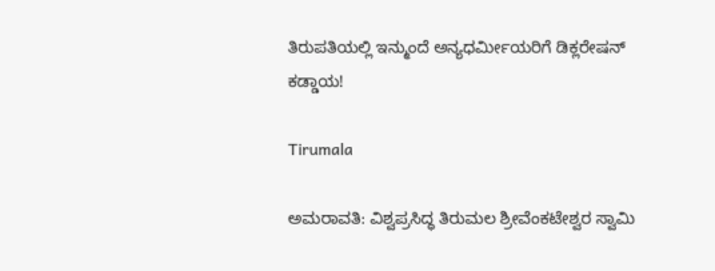ತಿರುಪತಿಯಲ್ಲಿ ಇನ್ಮುಂದೆ ಅನ್ಯಧರ್ಮೀಯರಿಗೆ ಡಿಕ್ಲರೇಷನ್ ಕಡ್ಡಾಯ!

Tirumala

ಅಮರಾವತಿ: ವಿಶ್ವಪ್ರಸಿದ್ಧ ತಿರುಮಲ ಶ್ರೀವೆಂಕಟೇಶ್ವರ ಸ್ವಾಮಿ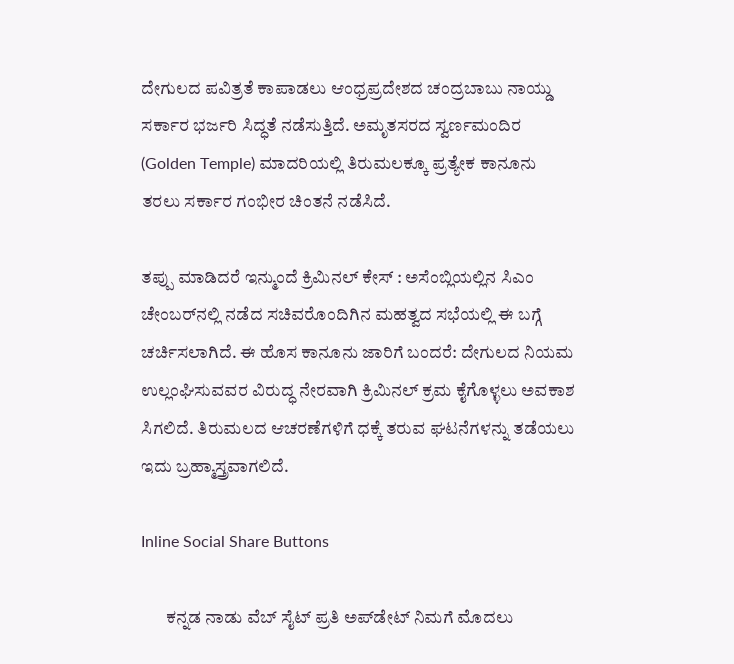ದೇಗುಲದ ಪವಿತ್ರತೆ ಕಾಪಾಡಲು ಆಂಧ್ರಪ್ರದೇಶದ ಚಂದ್ರಬಾಬು ನಾಯ್ಡು ಸರ್ಕಾರ ಭರ್ಜರಿ ಸಿದ್ಧತೆ ನಡೆಸುತ್ತಿದೆ. ಅಮೃತಸರದ ಸ್ವರ್ಣಮಂದಿರ (Golden Temple) ಮಾದರಿಯಲ್ಲಿ ತಿರುಮಲಕ್ಕೂ ಪ್ರತ್ಯೇಕ ಕಾನೂನು ತರಲು ಸರ್ಕಾರ ಗಂಭೀರ ಚಿಂತನೆ ನಡೆಸಿದೆ.

ತಪ್ಪು ಮಾಡಿದರೆ ಇನ್ಮುಂದೆ ಕ್ರಿಮಿನಲ್ ಕೇಸ್ : ಅಸೆಂಬ್ಲಿಯಲ್ಲಿನ ಸಿಎಂ ಚೇಂಬರ್‌ನಲ್ಲಿ ನಡೆದ ಸಚಿವರೊಂದಿಗಿನ ಮಹತ್ವದ ಸಭೆಯಲ್ಲಿ ಈ ಬಗ್ಗೆ ಚರ್ಚಿಸಲಾಗಿದೆ. ಈ ಹೊಸ ಕಾನೂನು ಜಾರಿಗೆ ಬಂದರೆ: ದೇಗುಲದ ನಿಯಮ ಉಲ್ಲಂಘಿಸುವವರ ವಿರುದ್ಧ ನೇರವಾಗಿ ಕ್ರಿಮಿನಲ್ ಕ್ರಮ ಕೈಗೊಳ್ಳಲು ಅವಕಾಶ ಸಿಗಲಿದೆ. ತಿರುಮಲದ ಆಚರಣೆಗಳಿಗೆ ಧಕ್ಕೆ ತರುವ ಘಟನೆಗಳನ್ನು ತಡೆಯಲು ಇದು ಬ್ರಹ್ಮಾಸ್ತ್ರವಾಗಲಿದೆ.

Inline Social Share Buttons

       ಕನ್ನಡ ನಾಡು ವೆಬ್ ಸೈಟ್ ಪ್ರತಿ ಅಪ್‌ಡೇಟ್‌ ನಿಮಗೆ ಮೊದಲು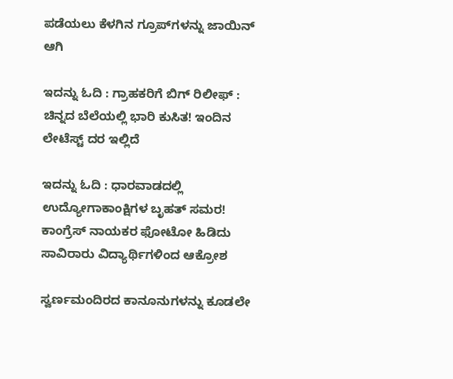ಪಡೆಯಲು ಕೆಳಗಿನ ಗ್ರೂಪ್‌ಗಳನ್ನು ಜಾಯಿನ್ ಆಗಿ

ಇದನ್ನು ಓದಿ : ಗ್ರಾಹಕರಿಗೆ ಬಿಗ್ ರಿಲೀಫ್ : ಚಿನ್ನದ ಬೆಲೆಯಲ್ಲಿ ಭಾರಿ ಕುಸಿತ! ಇಂದಿನ ಲೇಟೆಸ್ಟ್ ದರ ಇಲ್ಲಿದೆ

ಇದನ್ನು ಓದಿ : ಧಾರವಾಡದಲ್ಲಿ ಉದ್ಯೋಗಾಕಾಂಕ್ಷಿಗಳ ಬೃಹತ್ ಸಮರ! ಕಾಂಗ್ರೆಸ್ ನಾಯಕರ ಫೋಟೋ ಹಿಡಿದು ಸಾವಿರಾರು ವಿದ್ಯಾರ್ಥಿಗಳಿಂದ ಆಕ್ರೋಶ

ಸ್ವರ್ಣಮಂದಿರದ ಕಾನೂನುಗಳನ್ನು ಕೂಡಲೇ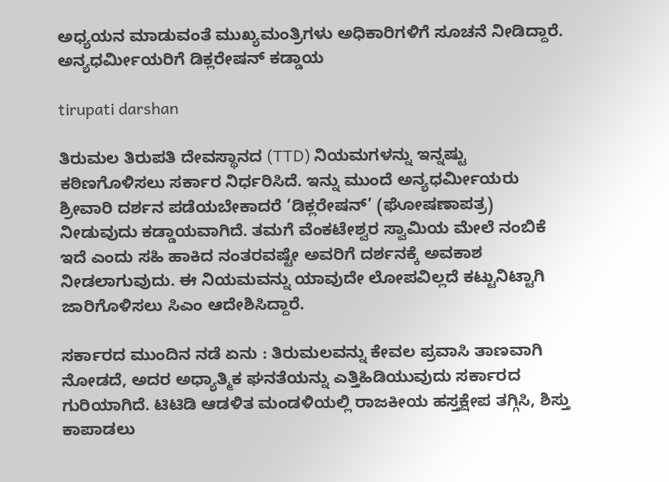ಅಧ್ಯಯನ ಮಾಡುವಂತೆ ಮುಖ್ಯಮಂತ್ರಿಗಳು ಅಧಿಕಾರಿಗಳಿಗೆ ಸೂಚನೆ ನೀಡಿದ್ದಾರೆ. ಅನ್ಯಧರ್ಮೀಯರಿಗೆ ಡಿಕ್ಲರೇಷನ್ ಕಡ್ಡಾಯ

tirupati darshan

ತಿರುಮಲ ತಿರುಪತಿ ದೇವಸ್ಥಾನದ (TTD) ನಿಯಮಗಳನ್ನು ಇನ್ನಷ್ಟು ಕಠಿಣಗೊಳಿಸಲು ಸರ್ಕಾರ ನಿರ್ಧರಿಸಿದೆ. ಇನ್ನು ಮುಂದೆ ಅನ್ಯಧರ್ಮೀಯರು ಶ್ರೀವಾರಿ ದರ್ಶನ ಪಡೆಯಬೇಕಾದರೆ ‘ಡಿಕ್ಲರೇಷನ್’ (ಘೋಷಣಾಪತ್ರ) ನೀಡುವುದು ಕಡ್ಡಾಯವಾಗಿದೆ. ತಮಗೆ ವೆಂಕಟೇಶ್ವರ ಸ್ವಾಮಿಯ ಮೇಲೆ ನಂಬಿಕೆ ಇದೆ ಎಂದು ಸಹಿ ಹಾಕಿದ ನಂತರವಷ್ಟೇ ಅವರಿಗೆ ದರ್ಶನಕ್ಕೆ ಅವಕಾಶ ನೀಡಲಾಗುವುದು. ಈ ನಿಯಮವನ್ನು ಯಾವುದೇ ಲೋಪವಿಲ್ಲದೆ ಕಟ್ಟುನಿಟ್ಟಾಗಿ ಜಾರಿಗೊಳಿಸಲು ಸಿಎಂ ಆದೇಶಿಸಿದ್ದಾರೆ.

ಸರ್ಕಾರದ ಮುಂದಿನ ನಡೆ ಏನು : ತಿರುಮಲವನ್ನು ಕೇವಲ ಪ್ರವಾಸಿ ತಾಣವಾಗಿ ನೋಡದೆ, ಅದರ ಅಧ್ಯಾತ್ಮಿಕ ಘನತೆಯನ್ನು ಎತ್ತಿಹಿಡಿಯುವುದು ಸರ್ಕಾರದ ಗುರಿಯಾಗಿದೆ. ಟಿಟಿಡಿ ಆಡಳಿತ ಮಂಡಳಿಯಲ್ಲಿ ರಾಜಕೀಯ ಹಸ್ತಕ್ಷೇಪ ತಗ್ಗಿಸಿ, ಶಿಸ್ತು ಕಾಪಾಡಲು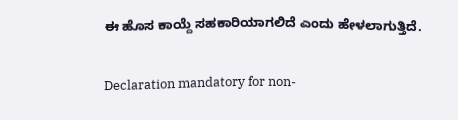ಈ ಹೊಸ ಕಾಯ್ದೆ ಸಹಕಾರಿಯಾಗಲಿದೆ ಎಂದು ಹೇಳಲಾಗುತ್ತಿದೆ.

Declaration mandatory for non-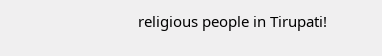religious people in Tirupati!